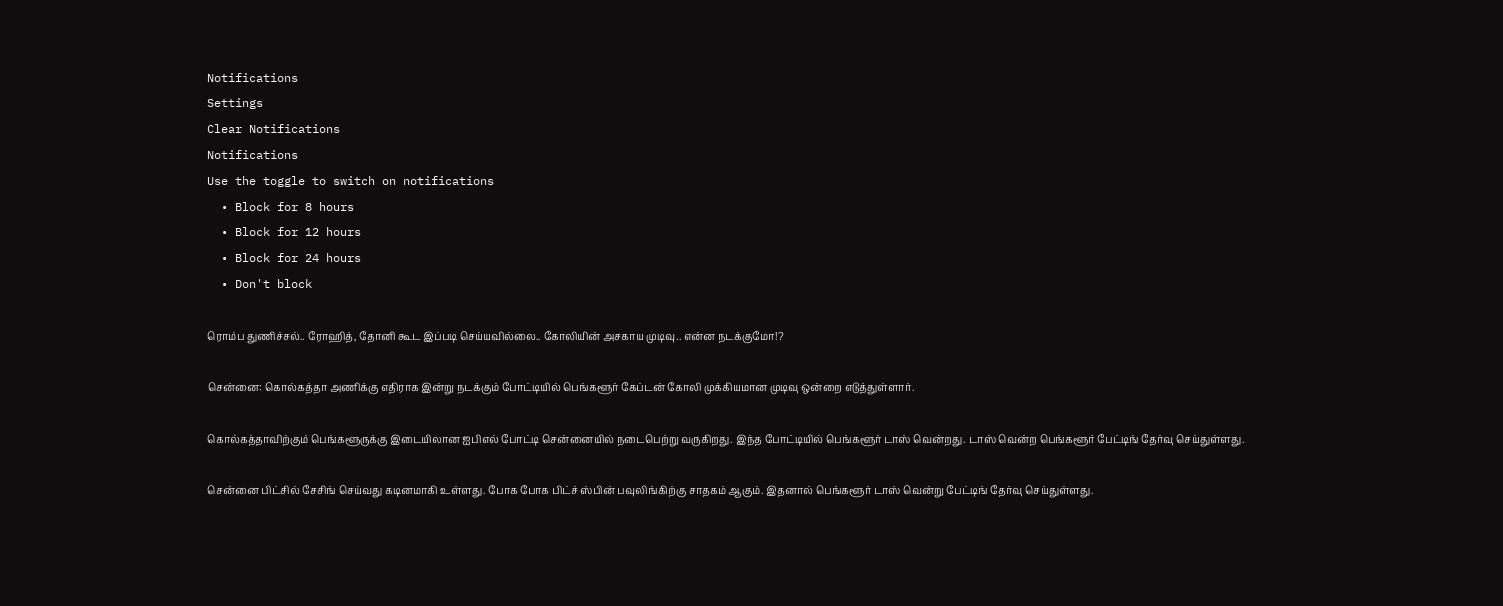Notifications
Settings
Clear Notifications
Notifications
Use the toggle to switch on notifications
  • Block for 8 hours
  • Block for 12 hours
  • Block for 24 hours
  • Don't block

ரொம்ப துணிச்சல்.. ரோஹித், தோனி கூட இப்படி செய்யவில்லை.. கோலியின் அசகாய முடிவு.. என்ன நடக்குமோ!?

சென்னை: கொல்கத்தா அணிக்கு எதிராக இன்று நடக்கும் போட்டியில் பெங்களூர் கேப்டன் கோலி முக்கியமான முடிவு ஒன்றை எடுத்துள்ளார்.

கொல்கத்தாவிற்கும் பெங்களூருக்கு இடையிலான ஐபிஎல் போட்டி சென்னையில் நடைபெற்று வருகிறது. இந்த போட்டியில் பெங்களூர் டாஸ் வென்றது. டாஸ் வென்ற பெங்களூர் பேட்டிங் தேர்வு செய்துள்ளது.

சென்னை பிட்சில் சேசிங் செய்வது கடினமாகி உள்ளது. போக போக பிட்ச் ஸ்பின் பவுலிங்கிற்கு சாதகம் ஆகும். இதனால் பெங்களூர் டாஸ் வென்று பேட்டிங் தேர்வு செய்துள்ளது.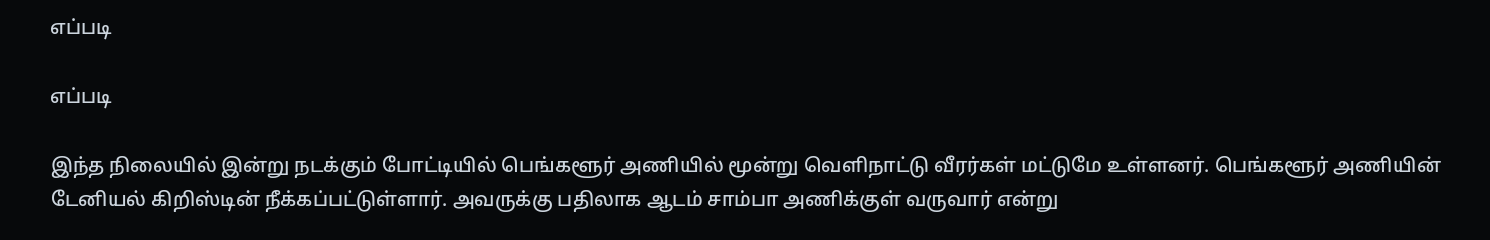எப்படி

எப்படி

இந்த நிலையில் இன்று நடக்கும் போட்டியில் பெங்களூர் அணியில் மூன்று வெளிநாட்டு வீரர்கள் மட்டுமே உள்ளனர். பெங்களூர் அணியின் டேனியல் கிறிஸ்டின் நீக்கப்பட்டுள்ளார். அவருக்கு பதிலாக ஆடம் சாம்பா அணிக்குள் வருவார் என்று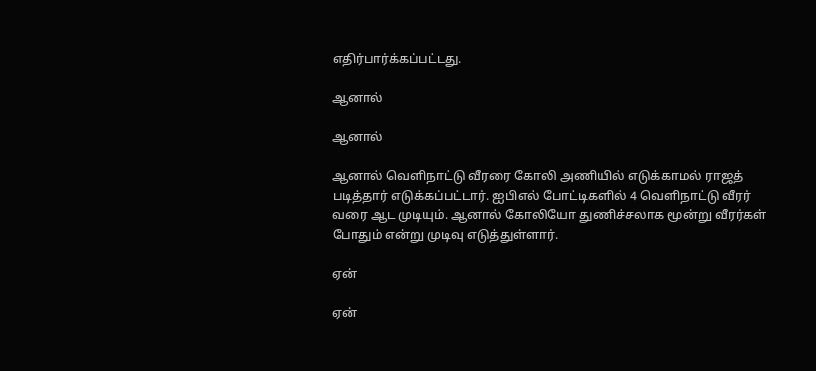எதிர்பார்க்கப்பட்டது.

ஆனால்

ஆனால்

ஆனால் வெளிநாட்டு வீரரை கோலி அணியில் எடுக்காமல் ராஜத் படித்தார் எடுக்கப்பட்டார். ஐபிஎல் போட்டிகளில் 4 வெளிநாட்டு வீரர் வரை ஆட முடியும். ஆனால் கோலியோ துணிச்சலாக மூன்று வீரர்கள் போதும் என்று முடிவு எடுத்துள்ளார்.

ஏன்

ஏன்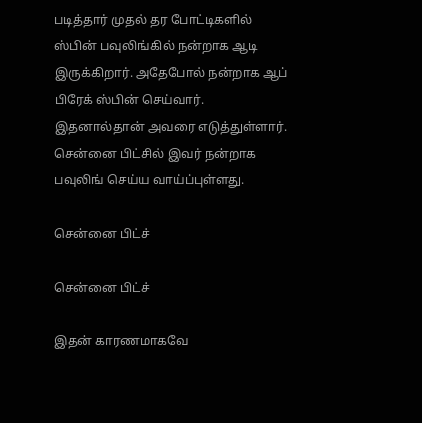படித்தார் முதல் தர போட்டிகளில் ஸ்பின் பவுலிங்கில் நன்றாக ஆடி இருக்கிறார். அதேபோல் நன்றாக ஆப் பிரேக் ஸ்பின் செய்வார். இதனால்தான் அவரை எடுத்துள்ளார். சென்னை பிட்சில் இவர் நன்றாக பவுலிங் செய்ய வாய்ப்புள்ளது.

சென்னை பிட்ச்

சென்னை பிட்ச்

இதன் காரணமாகவே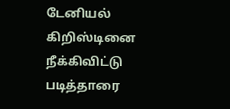டேனியல் கிறிஸ்டினை நீக்கிவிட்டு படித்தாரை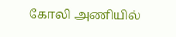கோலி அணியில்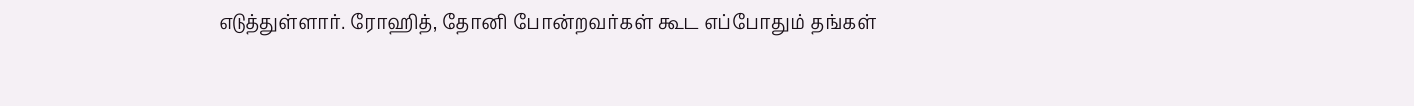எடுத்துள்ளார். ரோஹித், தோனி போன்றவர்கள் கூட எப்போதும் தங்கள்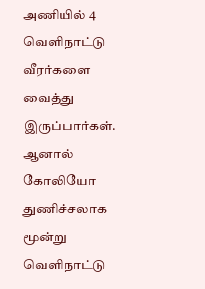அணியில் 4 வெளிநாட்டு வீரர்களை வைத்து இருப்பார்கள். ஆனால் கோலியோ துணிச்சலாக மூன்று வெளிநாட்டு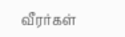வீரர்கள்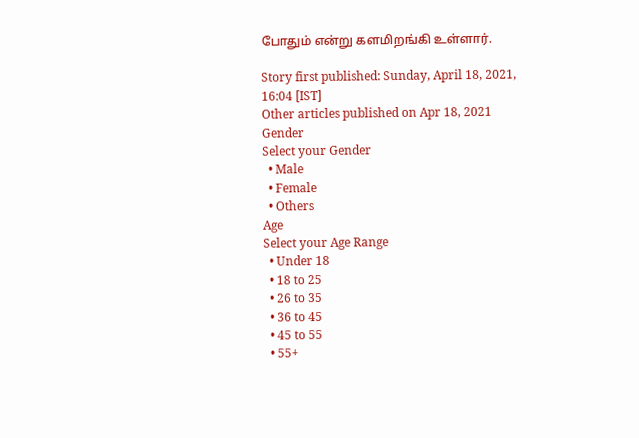போதும் என்று களமிறங்கி உள்ளார்.

Story first published: Sunday, April 18, 2021, 16:04 [IST]
Other articles published on Apr 18, 2021
Gender
Select your Gender
  • Male
  • Female
  • Others
Age
Select your Age Range
  • Under 18
  • 18 to 25
  • 26 to 35
  • 36 to 45
  • 45 to 55
  • 55+